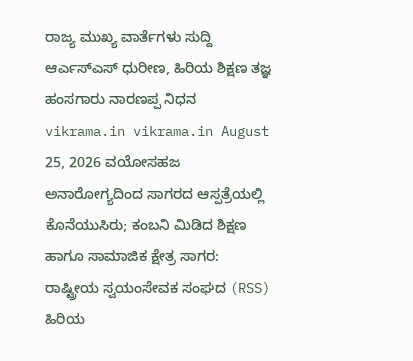ರಾಜ್ಯ ಮುಖ್ಯ ವಾರ್ತೆಗಳು ಸುದ್ದಿ ಆರ್ಎಸ್ಎಸ್ ಧುರೀಣ, ಹಿರಿಯ ಶಿಕ್ಷಣ ತಜ್ಞ ಹಂಸಗಾರು ನಾರಣಪ್ಪ ನಿಧನ vikrama.in vikrama.in August 25, 2026 ವಯೋಸಹಜ ಅನಾರೋಗ್ಯದಿಂದ ಸಾಗರದ ಆಸ್ಪತ್ರೆಯಲ್ಲಿ ಕೊನೆಯುಸಿರು; ಕಂಬನಿ ಮಿಡಿದ ಶಿಕ್ಷಣ ಹಾಗೂ ಸಾಮಾಜಿಕ ಕ್ಷೇತ್ರ ಸಾಗರ: ರಾಷ್ಟ್ರೀಯ ಸ್ವಯಂಸೇವಕ ಸಂಘದ (RSS) ಹಿರಿಯ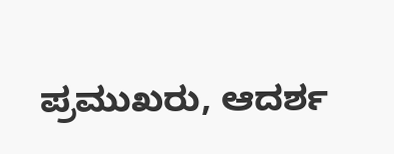ಪ್ರಮುಖರು, ಆದರ್ಶ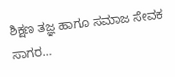ಶಿಕ್ಷಣ ತಜ್ಞ ಹಾಗೂ ಸಮಾಜ ಸೇವಕ ಸಾಗರ…